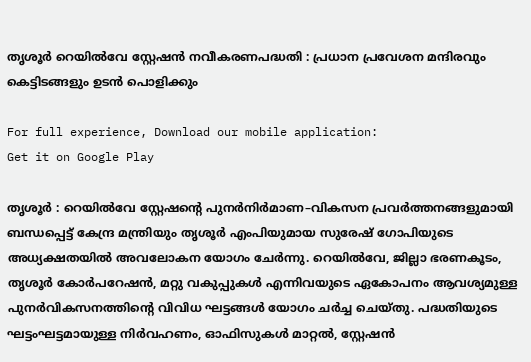തൃശൂർ റെയിൽവേ സ്റ്റേഷൻ നവീകരണപദ്ധതി : പ്രധാന പ്രവേശന മന്ദിരവും കെട്ടിടങ്ങളും ഉടൻ പൊളിക്കും

For full experience, Download our mobile application:
Get it on Google Play

തൃശൂർ : റെയിൽവേ സ്റ്റേഷന്റെ പുനർനിർമാണ–വികസന പ്രവർത്തനങ്ങളുമായി ബന്ധപ്പെട്ട് കേന്ദ്ര മന്ത്രിയും തൃശൂർ എംപിയുമായ സുരേഷ് ഗോപിയുടെ അധ്യക്ഷതയിൽ അവലോകന യോഗം ചേർന്നു. റെയിൽവേ, ജില്ലാ ഭരണകൂടം, തൃശൂർ കോർപറേഷൻ, മറ്റു വകുപ്പുകൾ എന്നിവയുടെ ഏകോപനം ആവശ്യമുള്ള പുനർവികസനത്തിന്റെ വിവിധ ഘട്ടങ്ങൾ യോഗം ചർച്ച ചെയ്തു. പദ്ധതിയുടെ ഘട്ടംഘട്ടമായുള്ള നിർവഹണം, ഓഫിസുകൾ മാറ്റൽ, സ്റ്റേഷൻ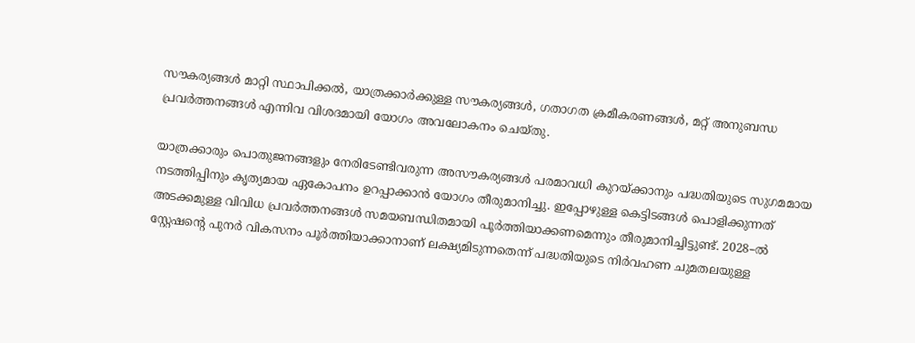സൗകര്യങ്ങൾ മാറ്റി സ്ഥാപിക്കൽ, യാത്രക്കാർക്കുള്ള സൗകര്യങ്ങൾ, ഗതാഗത ക്രമീകരണങ്ങൾ, മറ്റ് അനുബന്ധ പ്രവർത്തനങ്ങൾ എന്നിവ വിശദമായി യോഗം അവലോകനം ചെയ്തു.

യാത്രക്കാരും പൊതുജനങ്ങളും നേരിടേണ്ടിവരുന്ന അസൗകര്യങ്ങൾ പരമാവധി കുറയ്ക്കാനും പദ്ധതിയുടെ സുഗമമായ നടത്തിപ്പിനും കൃത്യമായ ഏകോപനം ഉറപ്പാക്കാൻ യോഗം തീരുമാനിച്ചു. ഇപ്പോഴുള്ള കെട്ടിടങ്ങൾ പൊളിക്കുന്നത് അടക്കമുള്ള വിവിധ പ്രവർത്തനങ്ങൾ സമയബന്ധിതമായി പൂർത്തിയാക്കണമെന്നും തീരുമാനിച്ചിട്ടുണ്ട്. 2028–ൽ സ്റ്റേഷന്റെ പുനർ വികസനം പൂർത്തിയാക്കാനാണ് ലക്ഷ്യമിടുന്നതെന്ന് പദ്ധതിയുടെ നിർവഹണ ചുമതലയുള്ള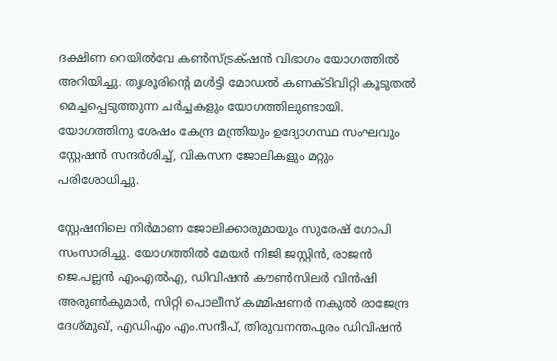ദക്ഷിണ റെയിൽവേ കൺസ്ട്രക്‌ഷൻ വിഭാഗം യോഗത്തിൽ അറിയിച്ചു. തൃശൂരിന്റെ മൾട്ടി മോഡൽ കണക്ടിവിറ്റി കൂടുതൽ മെച്ചപ്പെടുത്തുന്ന ചർച്ചകളും യോഗത്തിലുണ്ടായി. യോഗത്തിനു ശേഷം കേന്ദ്ര മന്ത്രിയും ഉദ്യോഗസ്ഥ സംഘവും സ്റ്റേഷൻ സന്ദർശിച്ച്, വികസന ജോലികളും മറ്റും പരിശോധിച്ചു.

സ്റ്റേഷനിലെ നിർമാണ ജോലിക്കാരുമായും സുരേഷ് ഗോപി സംസാരിച്ചു. യോഗത്തിൽ മേയർ നിജി ജസ്റ്റിൻ, രാജൻ ജെ.പല്ലൻ എംഎൽഎ, ഡിവിഷൻ കൗൺസിലർ വിൻഷി അരുൺകുമാർ, സിറ്റി പൊലീസ് കമ്മിഷണർ നകുൽ രാജേന്ദ്ര ദേശ്മുഖ്, എഡിഎം എം.സന്ദീപ്, തിരുവനന്തപുരം ഡിവിഷൻ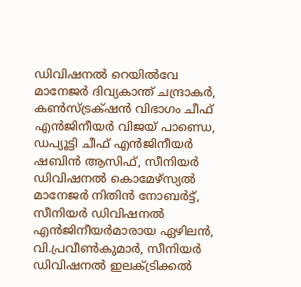ഡിവിഷനൽ റെയിൽവേ മാനേജർ ദിവ്യകാന്ത് ചന്ദ്രാകർ, കൺസ്ട്രക്‌ഷൻ വിഭാഗം ചീഫ് എൻജിനീയർ വിജയ് പാണ്ഡെ, ഡപ്യൂട്ടി ചീഫ് എൻജിനീയർ ഷബിൻ ആസിഫ്, സീനിയർ ഡിവിഷനൽ കൊമേഴ്സ്യൽ മാനേജർ നിതിൻ നോബർട്ട്, സീനിയർ ഡിവിഷനൽ എൻജിനീയർമാരായ ഏഴിലൻ, വി.പ്രവീൺകുമാർ, സീനിയർ ഡിവിഷനൽ ഇലക്ട്രിക്കൽ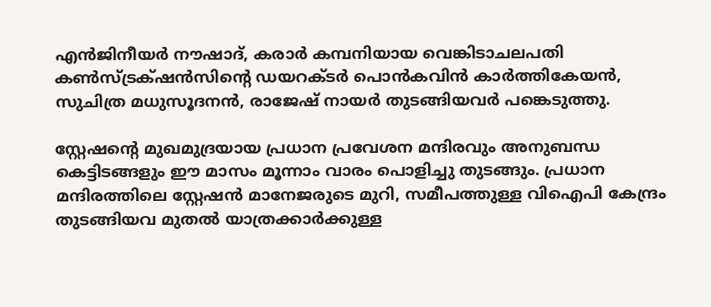എൻജിനീയർ നൗഷാദ്, കരാർ കമ്പനിയായ വെങ്കിടാചലപതി കൺസ്ട്രക്‌ഷൻസിന്റെ ഡയറക്ടർ പൊൻകവിൻ കാർത്തികേയൻ, സുചിത്ര മധുസൂദനൻ, രാജേഷ് നായർ തുടങ്ങിയവർ പങ്കെടുത്തു.

സ്റ്റേഷന്റെ മുഖമുദ്രയായ പ്രധാന പ്രവേശന മന്ദിരവും അനുബന്ധ കെട്ടിടങ്ങളും ഈ മാസം മൂന്നാം വാരം പൊളിച്ചു തുടങ്ങും. പ്രധാന മന്ദിരത്തിലെ സ്റ്റേഷൻ മാനേജരുടെ മുറി, സമീപത്തുള്ള വിഐപി കേന്ദ്രം തുടങ്ങിയവ മുതൽ യാത്രക്കാർക്കുള്ള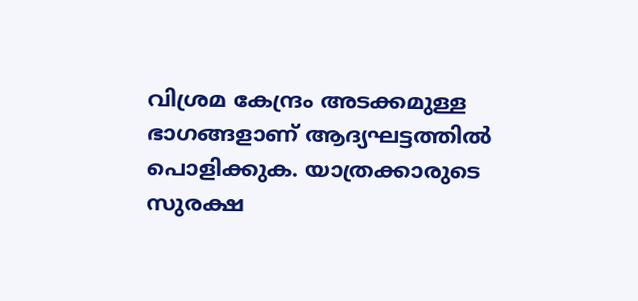വിശ്രമ കേന്ദ്രം അടക്കമുള്ള ഭാഗങ്ങളാണ് ആദ്യഘട്ടത്തിൽ പൊളിക്കുക. യാത്രക്കാരുടെ സുരക്ഷ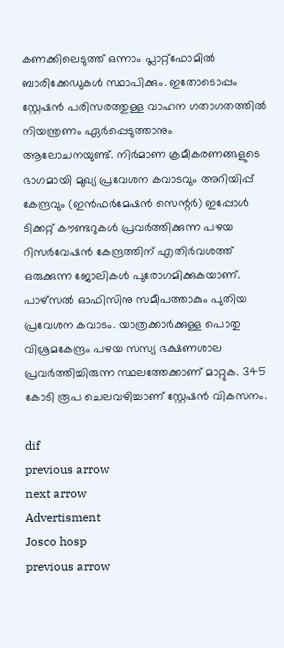കണക്കിലെടുത്ത് ഒന്നാം പ്ലാറ്റ്ഫോമിൽ ബാരിക്കേഡുകൾ സ്ഥാപിക്കും. ഇതോടൊപ്പം സ്റ്റേഷൻ പരിസരത്തുള്ള വാഹന ഗതാഗതത്തിൽ നിയന്ത്രണം ഏർപ്പെടുത്താനും ആലോചനയുണ്ട്. നിർമാണ ക്രമീകരണങ്ങളുടെ ഭാഗമായി മുഖ്യ പ്രവേശന കവാടവും അറിയിപ്പ് കേന്ദ്രവും (ഇൻഫർമേഷൻ സെന്റർ) ഇപ്പോൾ ടിക്കറ്റ് കൗണ്ടറുകൾ പ്രവർത്തിക്കുന്ന പഴയ റിസർവേഷൻ കേന്ദ്രത്തിന് എതിർവശത്ത് ഒരുക്കുന്ന ജോലികൾ പുരോഗമിക്കുകയാണ്. പാഴ്സൽ ഓഫിസിനു സമീപത്താകും പുതിയ പ്രവേശന കവാടം. യാത്രക്കാർക്കുള്ള പൊതു വിശ്രമകേന്ദ്രം പഴയ സസ്യ ഭക്ഷണശാല പ്രവർത്തിച്ചിരുന്ന സ്ഥലത്തേക്കാണ് മാറ്റുക. 345 കോടി രൂപ ചെലവഴിച്ചാണ് സ്റ്റേഷൻ വികസനം.

dif
previous arrow
next arrow
Advertisment
Josco hosp
previous arrow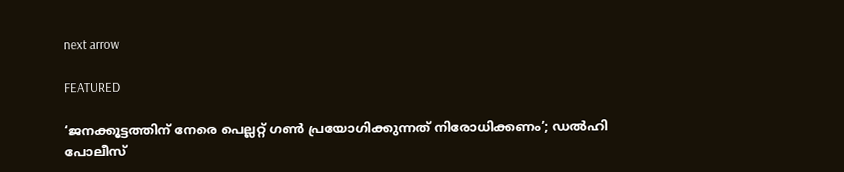next arrow

FEATURED

‘ജനക്കൂട്ടത്തിന് നേരെ പെല്ലറ്റ് ഗണ്‍ പ്രയോഗിക്കുന്നത് നിരോധിക്കണം’; ഡല്‍ഹി പോലീസ്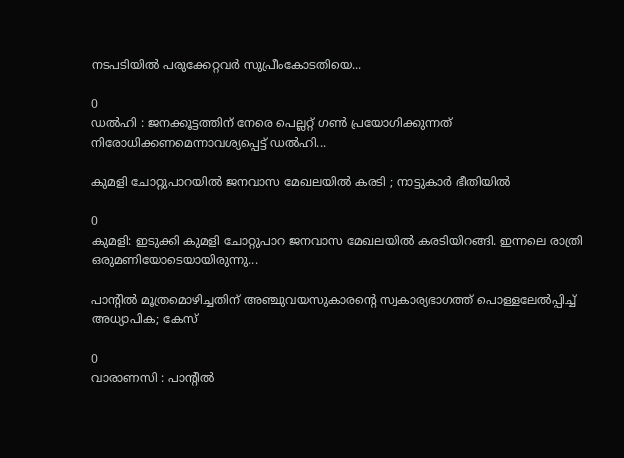നടപടിയിൽ പരുക്കേറ്റവര്‍ സുപ്രീംകോടതിയെ...

0
ഡല്‍ഹി : ജനക്കൂട്ടത്തിന് നേരെ പെല്ലറ്റ് ഗണ്‍ പ്രയോഗിക്കുന്നത് നിരോധിക്കണമെന്നാവശ്യപ്പെട്ട് ഡല്‍ഹി...

കുമളി ചോറ്റുപാറയിൽ ജനവാസ മേഖലയിൽ കരടി ; നാട്ടുകാർ ഭീതിയിൽ

0
കുമളി: ഇടുക്കി കുമളി ചോറ്റുപാറ ജനവാസ മേഖലയിൽ കരടിയിറങ്ങി. ഇന്നലെ രാത്രി ഒരുമണിയോടെയായിരുന്നു...

പാന്റിൽ മൂത്രമൊഴിച്ചതിന് അഞ്ചുവയസുകാരന്റെ സ്വകാര്യഭാഗത്ത് പൊള്ളലേൽപ്പിച്ച് അധ്യാപിക; കേസ്

0
വാരാണസി : പാന്റിൽ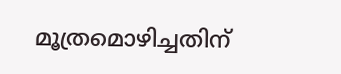മൂത്രമൊഴിച്ചതിന്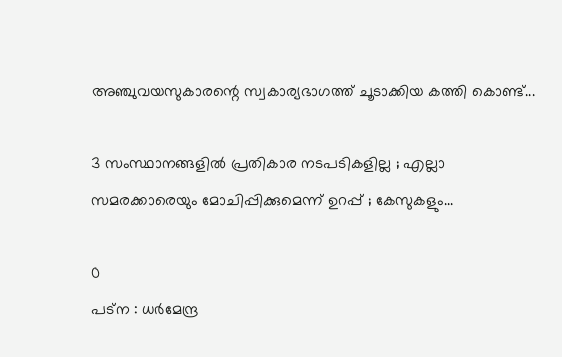അഞ്ചുവയസുകാരന്റെ സ്വകാര്യഭാഗത്ത് ചൂടാക്കിയ കത്തി കൊണ്ട്...

3 സംസ്ഥാനങ്ങളിൽ‌ പ്രതികാര നടപടികളില്ല ; എല്ലാ സമരക്കാരെയും മോചിപ്പിക്കുമെന്ന് ഉറപ്പ് ; കേസുകളും...

0
പട്ന : ധർമേന്ദ്ര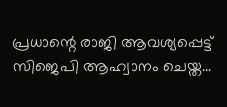പ്രധാന്റെ രാജി ആവശ്യപ്പെട്ട് സിജെപി ആഹ്വാനം ചെയ്ത...